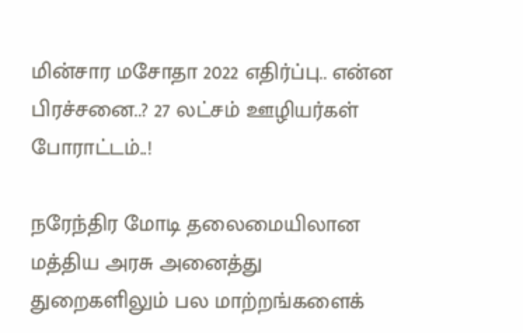மின்சார மசோதா 2022 எதிர்ப்பு.. என்ன பிரச்சனை..? 27 லட்சம் ஊழியர்கள் போராட்டம்..!

நரேந்திர மோடி தலைமையிலான மத்திய அரசு அனைத்து துறைகளிலும் பல மாற்றங்களைக்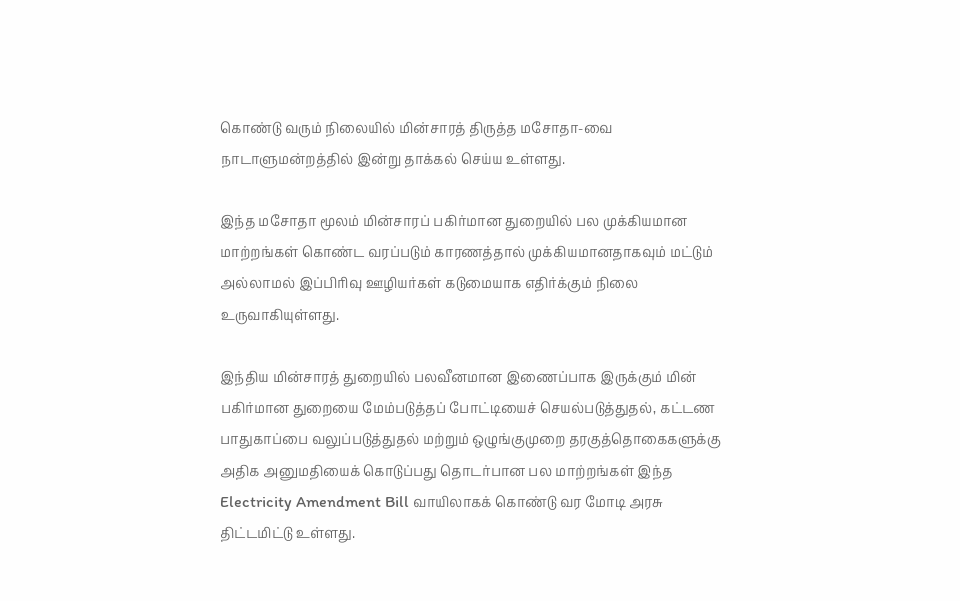கொண்டு வரும் நிலையில் மின்சாரத் திருத்த மசோதா-வை நாடாளுமன்றத்தில் இன்று தாக்கல் செய்ய உள்ளது.

இந்த மசோதா மூலம் மின்சாரப் பகிர்மான துறையில் பல முக்கியமான மாற்றங்கள் கொண்ட வரப்படும் காரணத்தால் முக்கியமானதாகவும் மட்டும் அல்லாமல் இப்பிரிவு ஊழியர்கள் கடுமையாக எதிர்க்கும் நிலை உருவாகியுள்ளது.

இந்திய மின்சாரத் துறையில் பலவீனமான இணைப்பாக இருக்கும் மின் பகிர்மான துறையை மேம்படுத்தப் போட்டியைச் செயல்படுத்துதல், கட்டண பாதுகாப்பை வலுப்படுத்துதல் மற்றும் ஒழுங்குமுறை தரகுத்தொகைகளுக்கு அதிக அனுமதியைக் கொடுப்பது தொடர்பான பல மாற்றங்கள் இந்த Electricity Amendment Bill வாயிலாகக் கொண்டு வர மோடி அரசு திட்டமிட்டு உள்ளது.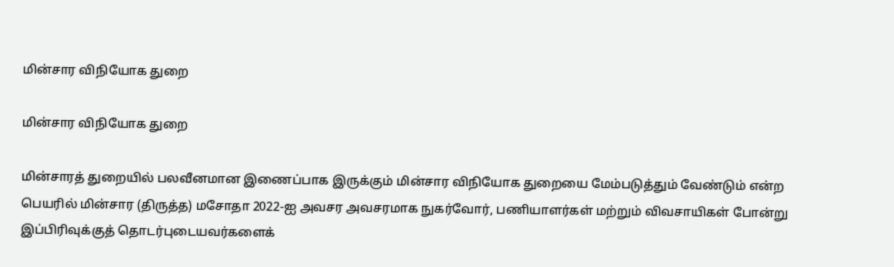மின்சார விநியோக துறை

மின்சார விநியோக துறை

மின்சாரத் துறையில் பலவீனமான இணைப்பாக இருக்கும் மின்சார விநியோக துறையை மேம்படுத்தும் வேண்டும் என்ற பெயரில் மின்சார (திருத்த) மசோதா 2022-ஐ அவசர அவசரமாக நுகர்வோர், பணியாளர்கள் மற்றும் விவசாயிகள் போன்று இப்பிரிவுக்குத் தொடர்புடையவர்களைக்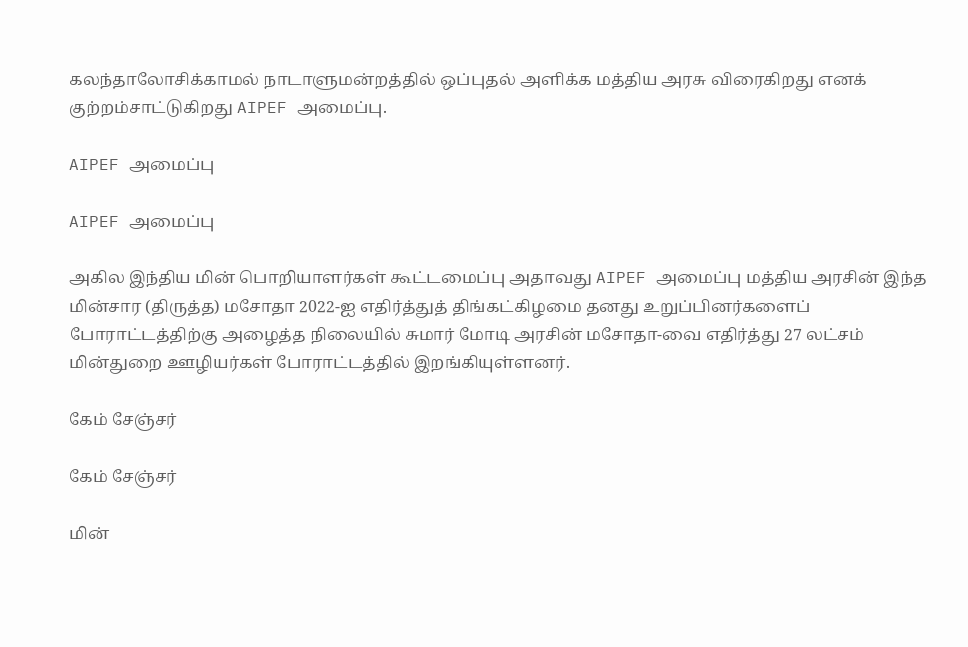கலந்தாலோசிக்காமல் நாடாளுமன்றத்தில் ஒப்புதல் அளிக்க மத்திய அரசு விரைகிறது எனக் குற்றம்சாட்டுகிறது AIPEF அமைப்பு.

AIPEF அமைப்பு

AIPEF அமைப்பு

அகில இந்திய மின் பொறியாளர்கள் கூட்டமைப்பு அதாவது AIPEF அமைப்பு மத்திய அரசின் இந்த மின்சார (திருத்த) மசோதா 2022-ஐ எதிர்த்துத் திங்கட்கிழமை தனது உறுப்பினர்களைப் போராட்டத்திற்கு அழைத்த நிலையில் சுமார் மோடி அரசின் மசோதா-வை எதிர்த்து 27 லட்சம் மின்துறை ஊழியர்கள் போராட்டத்தில் இறங்கியுள்ளனர்.

கேம் சேஞ்சர்

கேம் சேஞ்சர்

மின்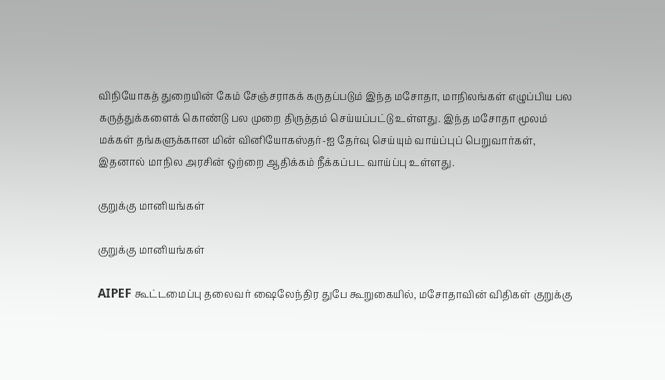விநியோகத் துறையின் கேம் சேஞ்சராகக் கருதப்படும் இந்த மசோதா, மாநிலங்கள் எழுப்பிய பல கருத்துக்களைக் கொண்டு பல முறை திருத்தம் செய்யப்பட்டு உள்ளது. இந்த மசோதா மூலம் மக்கள் தங்களுக்கான மின் வினியோகஸ்தர்-ஐ தேர்வு செய்யும் வாய்ப்புப் பெறுவார்கள், இதனால் மாநில அரசின் ஒற்றை ஆதிக்கம் நீக்கப்பட வாய்ப்பு உள்ளது.

குறுக்கு மானியங்கள்

குறுக்கு மானியங்கள்

AIPEF கூட்டமைப்பு தலைவர் ஷைலேந்திர துபே கூறுகையில், மசோதாவின் விதிகள் குறுக்கு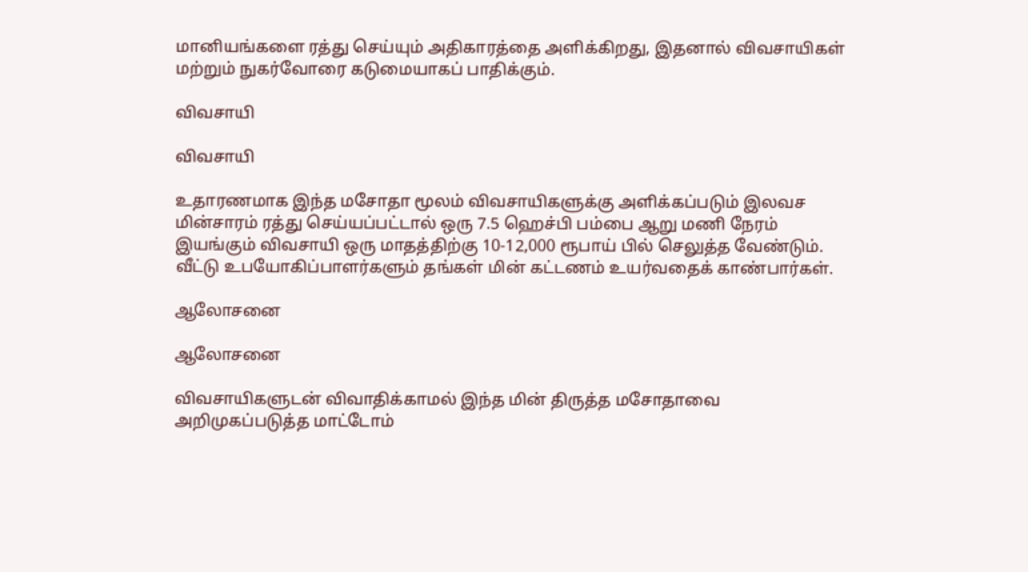மானியங்களை ரத்து செய்யும் அதிகாரத்தை அளிக்கிறது, இதனால் விவசாயிகள் மற்றும் நுகர்வோரை கடுமையாகப் பாதிக்கும்.

விவசாயி

விவசாயி

உதாரணமாக இந்த மசோதா மூலம் விவசாயிகளுக்கு அளிக்கப்படும் இலவச மின்சாரம் ரத்து செய்யப்பட்டால் ஒரு 7.5 ஹெச்பி பம்பை ஆறு மணி நேரம் இயங்கும் விவசாயி ஒரு மாதத்திற்கு 10-12,000 ரூபாய் பில் செலுத்த வேண்டும். வீட்டு உபயோகிப்பாளர்களும் தங்கள் மின் கட்டணம் உயர்வதைக் காண்பார்கள்.

ஆலோசனை

ஆலோசனை

விவசாயிகளுடன் விவாதிக்காமல் இந்த மின் திருத்த மசோதாவை அறிமுகப்படுத்த மாட்டோம்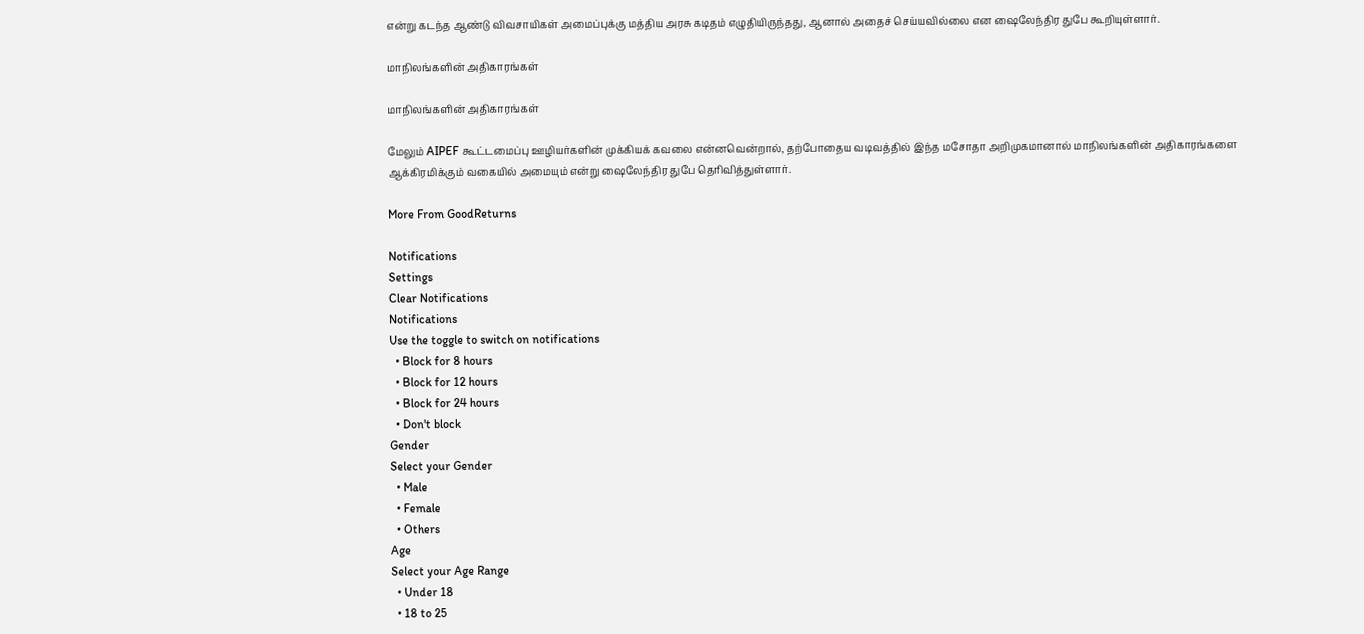என்று கடந்த ஆண்டு விவசாயிகள் அமைப்புக்கு மத்திய அரசு கடிதம் எழுதியிருந்தது, ஆனால் அதைச் செய்யவில்லை என ஷைலேந்திர துபே கூறியுள்ளார்.

மாநிலங்களின் அதிகாரங்கள்

மாநிலங்களின் அதிகாரங்கள்

மேலும் AIPEF கூட்டமைப்பு ஊழியர்களின் முக்கியக் கவலை என்னவென்றால், தற்போதைய வடிவத்தில் இந்த மசோதா அறிமுகமானால் மாநிலங்களின் அதிகாரங்களை ஆக்கிரமிக்கும் வகையில் அமையும் என்று ஷைலேந்திர துபே தெரிவித்துள்ளார்.

More From GoodReturns

Notifications
Settings
Clear Notifications
Notifications
Use the toggle to switch on notifications
  • Block for 8 hours
  • Block for 12 hours
  • Block for 24 hours
  • Don't block
Gender
Select your Gender
  • Male
  • Female
  • Others
Age
Select your Age Range
  • Under 18
  • 18 to 25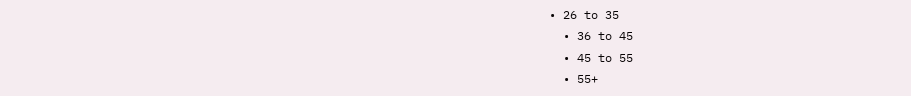• 26 to 35
  • 36 to 45
  • 45 to 55
  • 55+